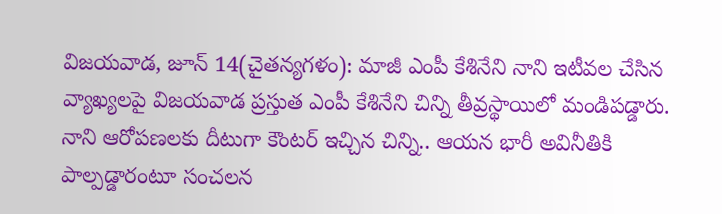విజయవాడ, జూన్ 14(చైతన్యగళం): మాజీ ఎంపీ కేశినేని నాని ఇటీవల చేసిన వ్యాఖ్యలపై విజయవాడ ప్రస్తుత ఎంపీ కేశినేని చిన్ని తీవ్రస్థాయిలో మండిపడ్డారు. నాని ఆరోపణలకు దీటుగా కౌంటర్ ఇచ్చిన చిన్ని.. ఆయన భారీ అవినీతికి పాల్పడ్డారంటూ సంచలన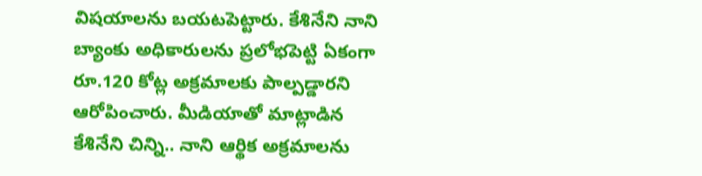విషయాలను బయటపెట్టారు. కేశినేని నాని బ్యాంకు అధికారులను ప్రలోభపెట్టి ఏకంగా రూ.120 కోట్ల అక్రమాలకు పాల్పడ్డారని ఆరోపించారు. మీడియాతో మాట్లాడిన కేశినేని చిన్ని.. నాని ఆర్థిక అక్రమాలను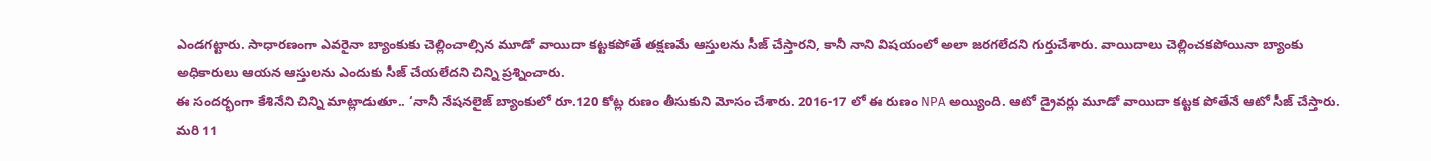ఎండగట్టారు. సాధారణంగా ఎవరైనా బ్యాంకుకు చెల్లించాల్సిన మూడో వాయిదా కట్టకపోతే తక్షణమే ఆస్తులను సీజ్ చేస్తారని, కానీ నాని విషయంలో అలా జరగలేదని గుర్తుచేశారు. వాయిదాలు చెల్లించకపోయినా బ్యాంకు అధికారులు ఆయన ఆస్తులను ఎందుకు సీజ్ చేయలేదని చిన్ని ప్రశ్నించారు.
ఈ సందర్భంగా కేశినేని చిన్ని మాట్లాడుతూ.. ‘నానీ నేషనలైజ్ బ్యాంకులో రూ.120 కోట్ల రుణం తీసుకుని మోసం చేశారు. 2016-17 లో ఈ రుణం NPA అయ్యింది. ఆటో డ్రైవర్లు మూడో వాయిదా కట్టక పోతేనే ఆటో సీజ్ చేస్తారు. మరి 11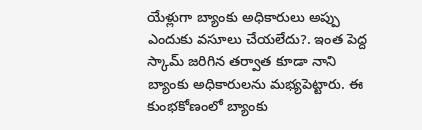యేళ్లుగా బ్యాంకు అధికారులు అప్పు ఎందుకు వసూలు చేయలేదు?. ఇంత పెద్ద స్కామ్ జరిగిన తర్వాత కూడా నాని బ్యాంకు అధికారులను మభ్యపెట్టారు. ఈ కుంభకోణంలో బ్యాంకు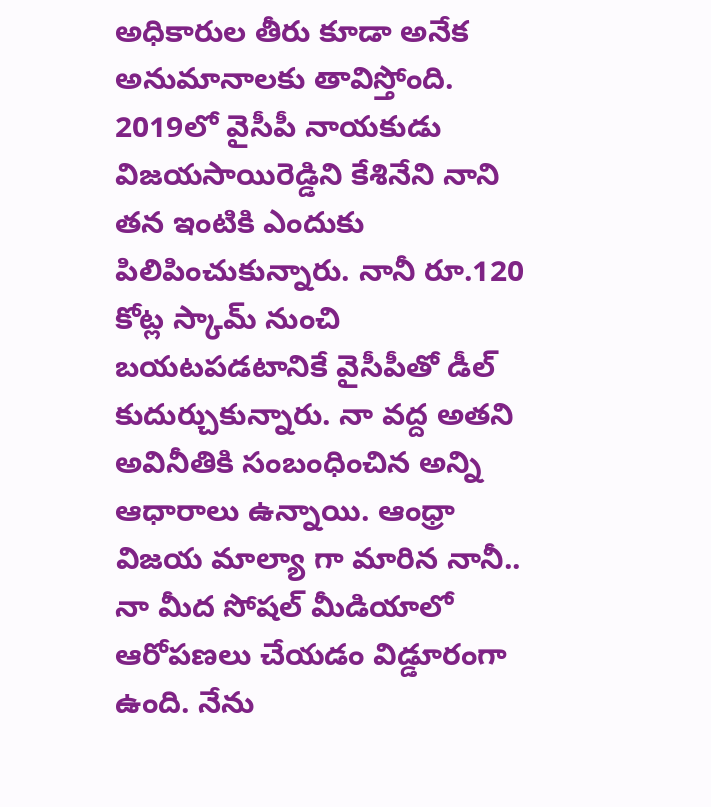అధికారుల తీరు కూడా అనేక అనుమానాలకు తావిస్తోంది. 2019లో వైసీపీ నాయకుడు విజయసాయిరెడ్డిని కేశినేని నాని తన ఇంటికి ఎందుకు పిలిపించుకున్నారు. నానీ రూ.120 కోట్ల స్కామ్ నుంచి బయటపడటానికే వైసీపీతో డీల్ కుదుర్చుకున్నారు. నా వద్ద అతని అవినీతికి సంబంధించిన అన్ని ఆధారాలు ఉన్నాయి. ఆంధ్రా విజయ మాల్యా గా మారిన నానీ.. నా మీద సోషల్ మీడియాలో ఆరోపణలు చేయడం విడ్డూరంగా ఉంది. నేను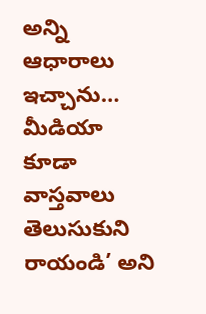అన్ని ఆధారాలు ఇచ్చాను… మీడియా కూడా వాస్తవాలు తెలుసుకుని రాయండి’ అని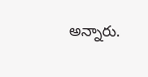అన్నారు.